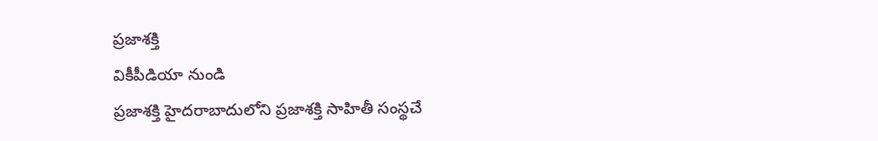ప్రజాశక్తి
వికీపీడియా నుండి
ప్రజాశక్తి హైదరాబాదులోని ప్రజాశక్తి సాహితీ సంస్థచే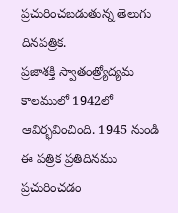ప్రచురించబడుతున్న తెలుగు దినపత్రిక.
ప్రజాశక్తి స్వాతంత్ర్యోద్యమ కాలములో 1942లో ఆవిర్భవించింది. 1945 నుండి ఈ పత్రిక ప్రతిదినము ప్రచురించడం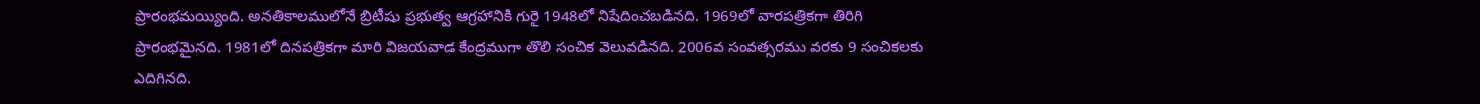ప్రారంభమయ్యింది. అనతికాలములోనే బ్రిటీషు ప్రభుత్వ ఆగ్రహానికి గురై 1948లో నిషేదించబడినది. 1969లో వారపత్రికగా తిరిగి ప్రారంభమైనది. 1981లో దినపత్రికగా మారి విజయవాడ కేంద్రముగా తొలి సంచిక వెలువడినది. 2006వ సంవత్సరము వరకు 9 సంచికలకు ఎదిగినది.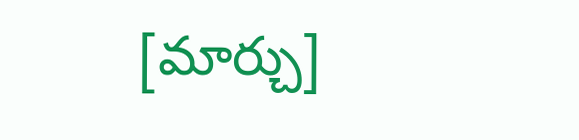[మార్చు]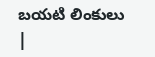బయటి లింకులు
|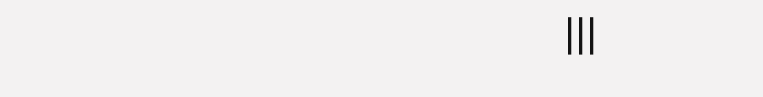|||